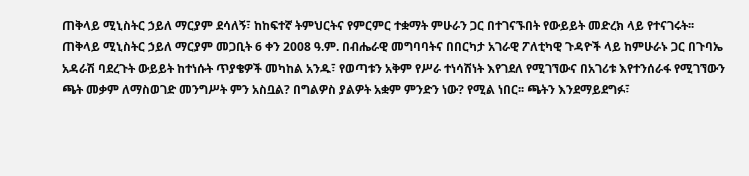ጠቅላይ ሚኒስትር ኃይለ ማርያም ደሳለኝ፣ ከከፍተኛ ትምህርትና የምርምር ተቋማት ምሁራን ጋር በተገናኙበት የውይይት መድረክ ላይ የተናገሩት፡፡ ጠቅላይ ሚኒስትር ኃይለ ማርያም መጋቢት 6 ቀን 2008 ዓ.ም. በብሔራዊ መግባባትና በበርካታ አገራዊ ፖለቲካዊ ጉዳዮች ላይ ከምሁራኑ ጋር በጉባኤ አዳራሽ ባደረጉት ውይይት ከተነሱት ጥያቄዎች መካከል አንዱ፣ የወጣቱን አቅም የሥራ ተነሳሽነት እየገደለ የሚገኘውና በአገሪቱ እየተንሰራፋ የሚገኘውን ጫት መቃም ለማስወገድ መንግሥት ምን አስቧል? በግልዎስ ያልዎት አቋም ምንድን ነው? የሚል ነበር፡፡ ጫትን እንደማይደግፉ፣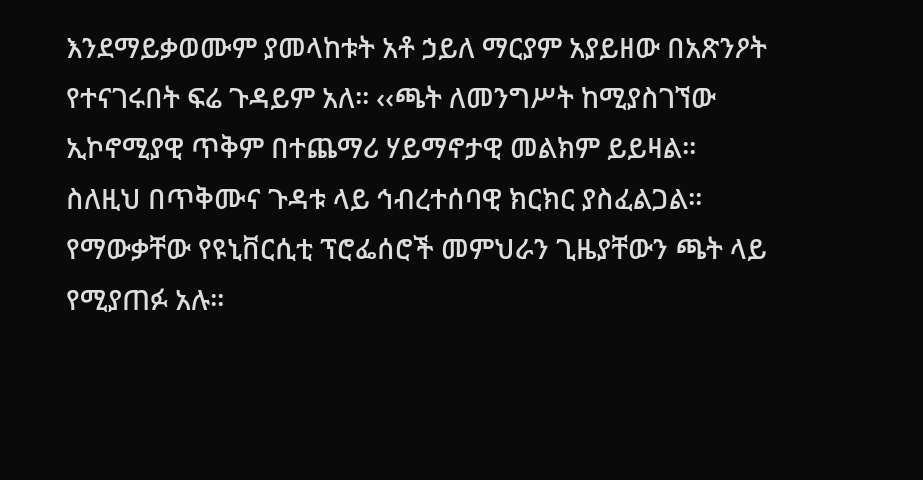እንደማይቃወሙም ያመላከቱት አቶ ኃይለ ማርያም አያይዘው በአጽንዖት የተናገሩበት ፍሬ ጉዳይም አለ፡፡ ‹‹ጫት ለመንግሥት ከሚያስገኘው ኢኮኖሚያዊ ጥቅም በተጨማሪ ሃይማኖታዊ መልክም ይይዛል፡፡ ስለዚህ በጥቅሙና ጉዳቱ ላይ ኅብረተሰባዊ ክርክር ያስፈልጋል፡፡ የማውቃቸው የዩኒቨርሲቲ ፕሮፌሰሮች መምህራን ጊዜያቸውን ጫት ላይ የሚያጠፉ አሉ፡፡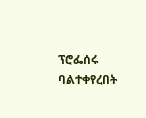ፕሮፌሰሩ ባልተቀየረበት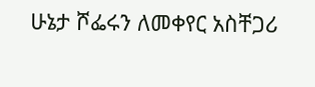ሁኔታ ሾፌሩን ለመቀየር አስቸጋሪ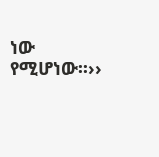ነው የሚሆነው፡፡››